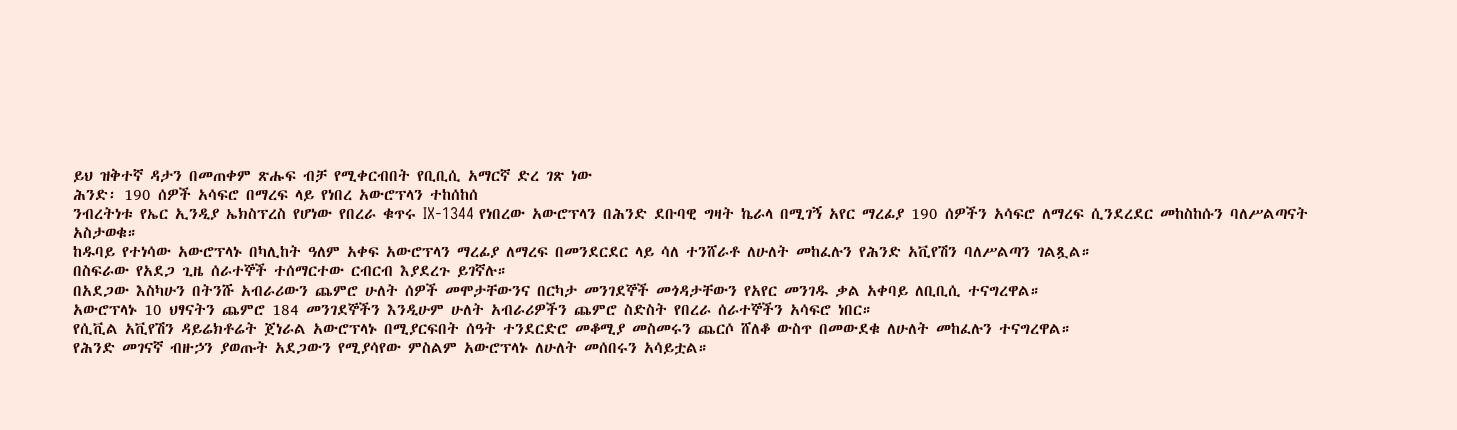ይህ ዝቅተኛ ዳታን በመጠቀም ጽሑፍ ብቻ የሚቀርብበት የቢቢሲ አማርኛ ድረ ገጽ ነው
ሕንድ፡ 190 ሰዎች አሳፍሮ በማረፍ ላይ የነበረ አውሮፕላን ተከሰከሰ
ንብረትነቱ የኤር ኢንዲያ ኤክስፕረስ የሆነው የበረራ ቁጥሩ IX-1344 የነበረው አውሮፕላን በሕንድ ደቡባዊ ግዛት ኬራላ በሚገኝ አየር ማረፊያ 190 ሰዎችን አሳፍሮ ለማረፍ ሲንደረደር መከስከሱን ባለሥልጣናት አስታወቁ።
ከዱባይ የተነሳው አውሮፕላኑ በካሊከት ዓለም አቀፍ አውሮፕላን ማረፊያ ለማረፍ በመንደርደር ላይ ሳለ ተንሸራቶ ለሁለት መከፈሉን የሕንድ አቪየሽን ባለሥልጣን ገልጿል።
በስፍራው የአደጋ ጊዜ ሰራተኞች ተሰማርተው ርብርብ እያደረጉ ይገኛሉ።
በአደጋው እስካሁን በትንሹ አብራሪውን ጨምሮ ሁለት ሰዎች መሞታቸውንና በርካታ መንገደኞች መጎዳታቸውን የአየር መንገዱ ቃል አቀባይ ለቢቢሲ ተናግረዋል።
አውሮፕላኑ 10 ህፃናትን ጨምሮ 184 መንገደኞችን እንዲሁም ሁለት አብራሪዎችን ጨምሮ ስድስት የበረራ ሰራተኞችን አሳፍሮ ነበር።
የሲቪል አቪየሽን ዳይሬክቶሬት ጀነራል አውሮፕላኑ በሚያርፍበት ሰዓት ተንደርድሮ መቆሚያ መስመሩን ጨርሶ ሸለቆ ውስጥ በመውደቁ ለሁለት መከፈሉን ተናግረዋል።
የሕንድ መገናኛ ብዙኃን ያወጡት አደጋውን የሚያሳየው ምስልም አውሮፕላኑ ለሁለት መሰበሩን አሳይቷል።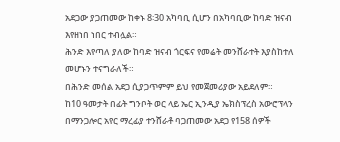አደጋው ያጋጠመው ከቀኑ 8፡30 አካባቢ ሲሆን በአካባቢው ከባድ ዝናብ እየዘነበ ነበር ተብሏል።
ሕንድ እየጣለ ያለው ከባድ ዝናብ ጎርፍና የመሬት መንሸራተት እያስከተለ መሆኑን ተናግራለች።
በሕንድ መሰል አደጋ ሲያጋጥምም ይህ የመጀመሪያው አይደለም።
ከ10 ዓመታት በፊት ግንቦት ወር ላይ ኤር ኢንዲያ ኤክስፕረስ አውሮፕላን በማንጋሎር አየር ማረፊያ ተንሸራቶ ባጋጠመው አደጋ የ158 ሰዎች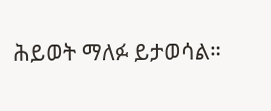ሕይወት ማለፉ ይታወሳል።